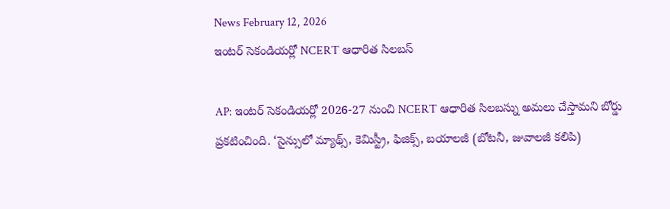News February 12, 2026
ఇంటర్ సెకండియర్లో NCERT ఆధారిత సిలబస్

AP: ఇంటర్ సెకండియర్లో 2026-27 నుంచి NCERT ఆధారిత సిలబస్ను అమలు చేస్తామని బోర్డు ప్రకటించింది. ‘సైన్సులో మ్యాథ్స్, కెమిస్ట్రీ, ఫిజిక్స్, బయాలజీ (బోటనీ, జువాలజీ కలిపి)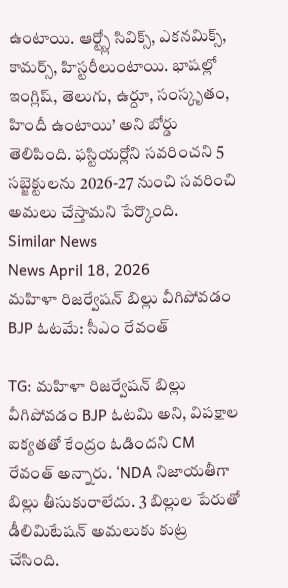ఉంటాయి. ఆర్ట్స్లో సివిక్స్, ఎకనమిక్స్, కామర్స్, హిస్టరీలుంటాయి. భాషల్లో ఇంగ్లిష్, తెలుగు, ఉర్దూ, సంస్కృతం, హిందీ ఉంటాయి’ అని బోర్డు తెలిపింది. ఫస్టియర్లోని సవరించని 5 సబ్జెక్టులను 2026-27 నుంచి సవరించి అమలు చేస్తామని పేర్కొంది.
Similar News
News April 18, 2026
మహిళా రిజర్వేషన్ బిల్లు వీగిపోవడం BJP ఓటమే: సీఎం రేవంత్

TG: మహిళా రిజర్వేషన్ బిల్లు వీగిపోవడం BJP ఓటమి అని, విపక్షాల ఐక్యతతో కేంద్రం ఓడిందని CM రేవంత్ అన్నారు. ‘NDA నిజాయతీగా బిల్లు తీసుకురాలేదు. 3 బిల్లుల పేరుతో డీలిమిటేషన్ అమలుకు కుట్ర చేసింది.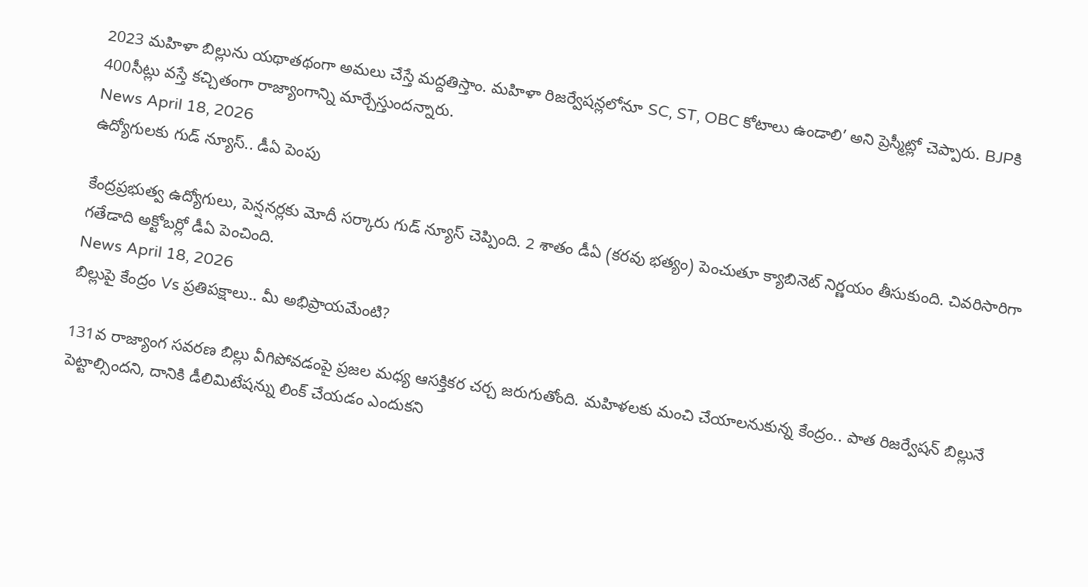2023 మహిళా బిల్లును యథాతథంగా అమలు చేస్తే మద్దతిస్తాం. మహిళా రిజర్వేషన్లలోనూ SC, ST, OBC కోటాలు ఉండాలి’ అని ప్రెస్మీట్లో చెప్పారు. BJPకి 400సీట్లు వస్తే కచ్చితంగా రాజ్యాంగాన్ని మార్చేస్తుందన్నారు.
News April 18, 2026
ఉద్యోగులకు గుడ్ న్యూస్.. డీఏ పెంపు

కేంద్రప్రభుత్వ ఉద్యోగులు, పెన్షనర్లకు మోదీ సర్కారు గుడ్ న్యూస్ చెప్పింది. 2 శాతం డీఏ (కరవు భత్యం) పెంచుతూ క్యాబినెట్ నిర్ణయం తీసుకుంది. చివరిసారిగా గతేడాది అక్టోబర్లో డీఏ పెంచింది.
News April 18, 2026
బిల్లుపై కేంద్రం Vs ప్రతిపక్షాలు.. మీ అభిప్రాయమేంటి?

131వ రాజ్యాంగ సవరణ బిల్లు వీగిపోవడంపై ప్రజల మధ్య ఆసక్తికర చర్చ జరుగుతోంది. మహిళలకు మంచి చేయాలనుకున్న కేంద్రం.. పాత రిజర్వేషన్ బిల్లునే పెట్టాల్సిందని, దానికి డీలిమిటేషన్ను లింక్ చేయడం ఎందుకని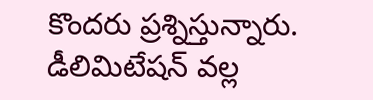కొందరు ప్రశ్నిస్తున్నారు. డీలిమిటేషన్ వల్ల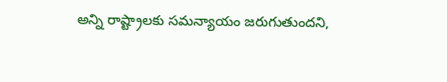అన్ని రాష్ట్రాలకు సమన్యాయం జరుగుతుందని,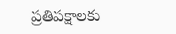ప్రతిపక్షాలకు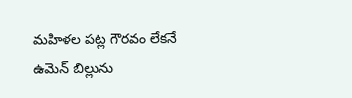మహిళల పట్ల గౌరవం లేకనే ఉమెన్ బిల్లును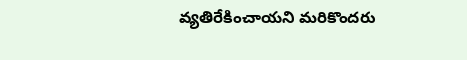వ్యతిరేకించాయని మరికొందరు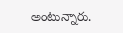అంటున్నారు.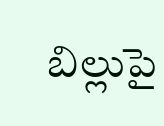బిల్లుపై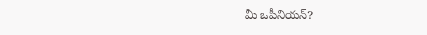మీ ఒపీనియన్?